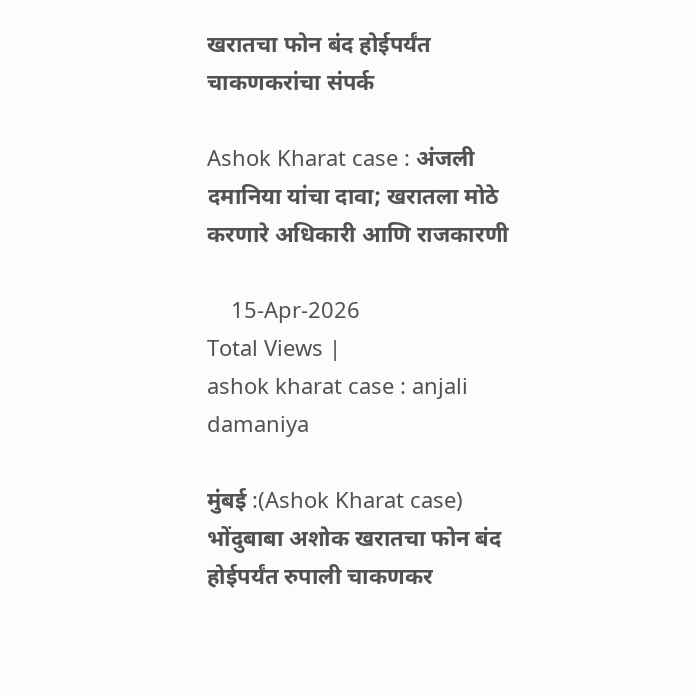खरातचा फोन बंद होईपर्यंत चाकणकरांचा संपर्क

Ashok Kharat case : अंजली दमानिया यांचा दावा; खरातला मोठे करणारे अधिकारी आणि राजकारणी

    15-Apr-2026
Total Views |
ashok kharat case : anjali damaniya

मुंबई :(Ashok Kharat case) भोंदुबाबा अशोक खरातचा फोन बंद होईपर्यंत रुपाली चाकणकर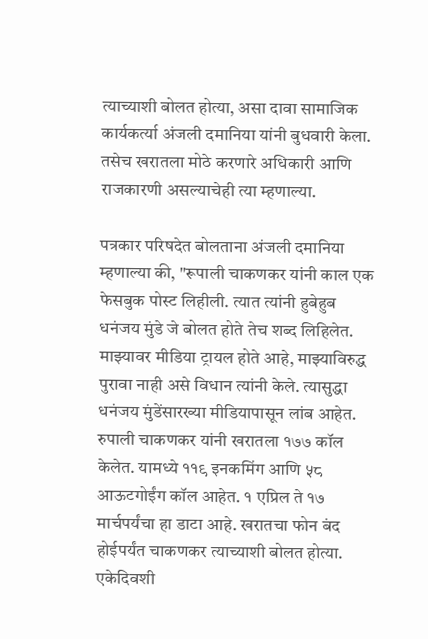त्याच्याशी बोलत होत्या, असा दावा सामाजिक कार्यकर्त्या अंजली दमानिया यांनी बुधवारी केला. तसेच खरातला मोठे करणारे अधिकारी आणि राजकारणी असल्याचेही त्या म्हणाल्या.

पत्रकार परिषदेत बोलताना अंजली दमानिया म्हणाल्या की, "रूपाली चाकणकर यांनी काल एक फेसबुक पोस्ट लिहीली. त्यात त्यांनी हुबेहुब धनंजय मुंडे जे बोलत होते तेच शब्द लिहिलेत. माझ्यावर मीडिया ट्रायल होते आहे, माझ्याविरुद्ध पुरावा नाही असे विधान त्यांनी केले. त्यासुद्धा धनंजय मुंडेंसारख्या मीडियापासून लांब आहेत. रुपाली चाकणकर यांनी खरातला १७७ कॉल केलेत. यामध्ये ११९ इनकमिंग आणि ५८ आऊटगोईंग कॉल आहेत. १ एप्रिल ते १७ मार्चपर्यंचा हा डाटा आहे. खरातचा फोन बंद होईपर्यंत चाकणकर त्याच्याशी बोलत होत्या. एकेदिवशी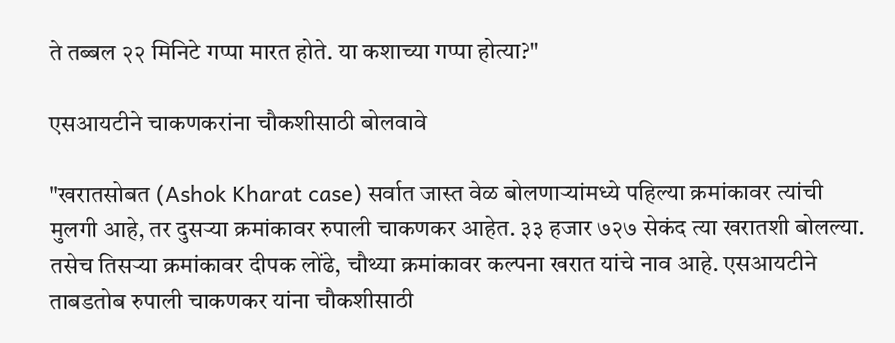ते तब्बल २२ मिनिटे गप्पा मारत होते. या कशाच्या गप्पा होत्या?"

एसआयटीने चाकणकरांना चौकशीसाठी बोलवावे

"खरातसोबत (Ashok Kharat case) सर्वात जास्त वेळ बोलणाऱ्यांमध्ये पहिल्या क्रमांकावर त्यांची मुलगी आहे, तर दुसऱ्या क्रमांकावर रुपाली चाकणकर आहेत. ३३ हजार ७२७ सेकंद त्या खरातशी बोलल्या. तसेच तिसऱ्या क्रमांकावर दीपक लोंढे, चौथ्या क्रमांकावर कल्पना खरात यांचे नाव आहे. एसआयटीने ताबडतोब रुपाली चाकणकर यांना चौकशीसाठी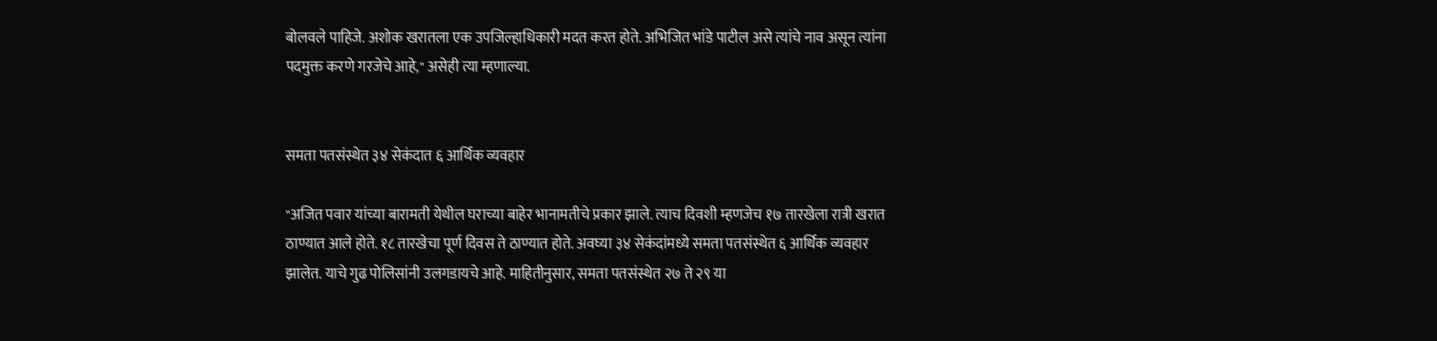बोलवले पाहिजे. अशोक खरातला एक उपजिल्हाधिकारी मदत करत होते. अभिजित भांडे पाटील असे त्यांचे नाव असून त्यांना पदमुक्त करणे गरजेचे आहे," असेही त्या म्हणाल्या.


समता पतसंस्थेत ३४ सेकंदात ६ आर्थिक व्यवहार

"अजित पवार यांच्या बारामती येथील घराच्या बाहेर भानामतीचे प्रकार झाले. त्याच दिवशी म्हणजेच १७ तारखेला रात्री खरात ठाण्यात आले होते. १८ तारखेचा पूर्ण दिवस ते ठाण्यात होते. अवघ्या ३४ सेकंदांमध्ये समता पतसंस्थेत ६ आर्थिक व्यवहार झालेत. याचे गुढ पोलिसांनी उलगडायचे आहे. माहितीनुसार, समता पतसंस्थेत २७ ते २९ या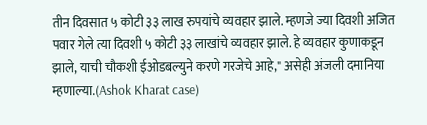तीन दिवसात ५ कोटी ३३ लाख रुपयांचे व्यवहार झाले. म्हणजे ज्या दिवशी अजित पवार गेले त्या दिवशी ५ कोटी ३३ लाखांचे व्यवहार झाले. हे व्यवहार कुणाकडून झाले, याची चौकशी ईओडबल्युने करणे गरजेचे आहे," असेही अंजली दमानिया म्हणाल्या.(Ashok Kharat case)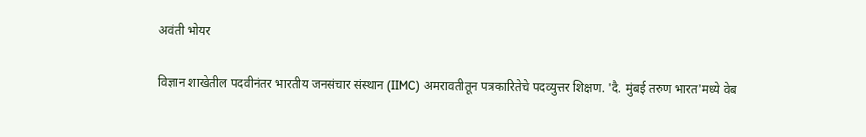अवंती भोयर

विज्ञान शाखेतील पदवीनंतर भारतीय जनसंचार संस्थान (IIMC) अमरावतीतून पत्रकारितेचे पदव्युत्तर शिक्षण. 'दै. मुंबई तरुण भारत'मध्ये वेब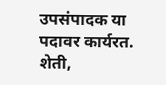उपसंपादक या पदावर कार्यरत. शेती,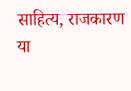साहित्य, राजकारण या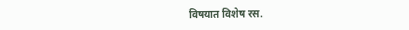विषयात विशेष रस.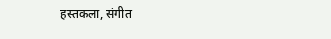हस्तकला, संगीत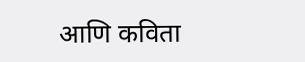आणि कविता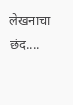लेखनाचा छंद....